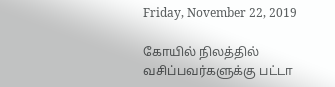Friday, November 22, 2019

கோயில் நிலத்தில் வசிப்பவர்களுக்கு பட்டா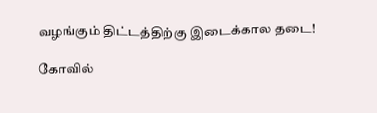வழங்கும் திட்டத்திற்கு இடைக்கால தடை!

கோவில்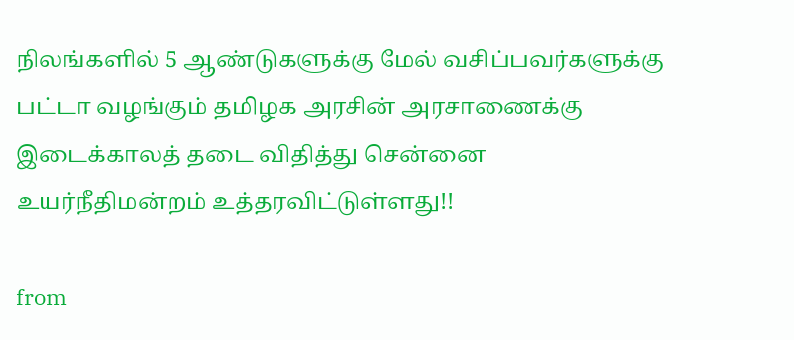நிலங்களில் 5 ஆண்டுகளுக்கு மேல் வசிப்பவர்களுக்கு பட்டா வழங்கும் தமிழக அரசின் அரசாணைக்கு  இடைக்காலத் தடை விதித்து சென்னை உயர்நீதிமன்றம் உத்தரவிட்டுள்ளது!!

from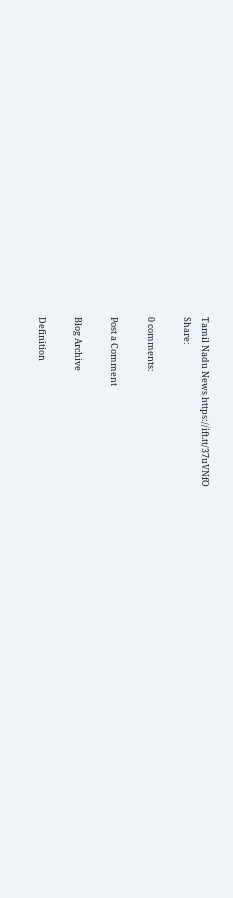Tamil Nadu News https://ift.tt/37uVNfO
Share:

0 comments:

Post a Comment

Blog Archive

Definition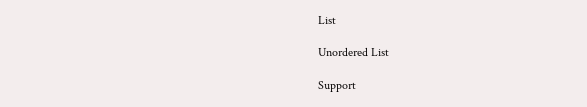List

Unordered List

Support